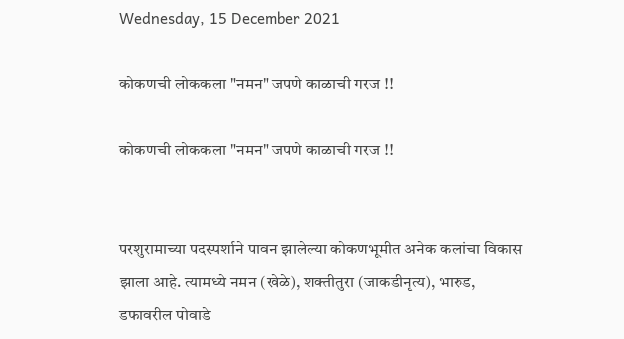Wednesday, 15 December 2021

कोकणची लोककला "नमन" जपणे काळाची गरज !!

कोकणची लोककला "नमन" जपणे काळाची गरज !!


परशुरामाच्या पदस्पर्शाने पावन झालेल्या कोकणभूमीत अनेक कलांचा विकास झाला आहे. त्यामध्ये नमन (खेळे), शक्तीतुरा (जाकडीनृत्य), भारुड, डफावरील पोवाडे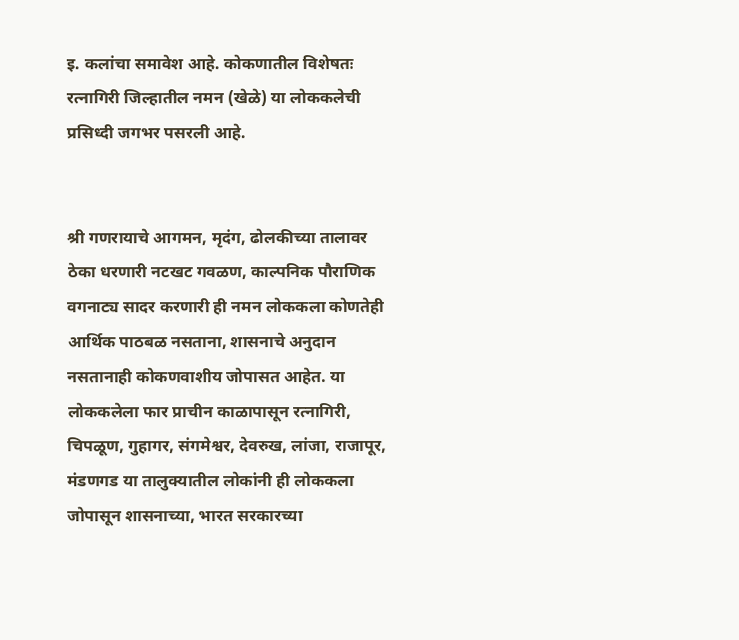इ. कलांचा समावेश आहे. कोकणातील विशेषतः रत्नागिरी जिल्हातील नमन (खेळे) या लोककलेची प्रसिध्दी जगभर पसरली आहे.


श्री गणरायाचे आगमन, मृदंग, ढोलकीच्या तालावर ठेका धरणारी नटखट गवळण, काल्पनिक पौराणिक वगनाट्य सादर करणारी ही नमन लोककला कोणतेही आर्थिक पाठबळ नसताना, शासनाचे अनुदान नसतानाही कोकणवाशीय जोपासत आहेत. या लोककलेला फार प्राचीन काळापासून रत्नागिरी, चिपळूण, गुहागर, संगमेश्वर, देवरुख, लांजा, राजापूर, मंडणगड या तालुक्यातील लोकांनी ही लोककला जोपासून शासनाच्या, भारत सरकारच्या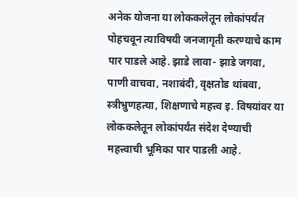अनेक योजना या लोककलेतून लोकांपर्यंत पोहचवून त्याविषयी जनजागृती करण्याचे काम पार पाडले आहे. झाडे लावा- झाडे जगवा, पाणी वाचवा, नशाबंदी, वृक्षतोड थांबवा, स्त्रीभ्रुणहत्या, शिक्षणाचे महत्त्व इ. विषयांवर या लोककलेतून लोकांपर्यंत संदेश देण्याची महत्त्वाची भूमिका पार पाडली आहे.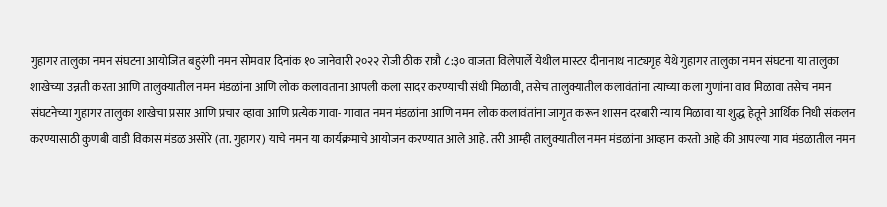गुहागर तालुका नमन संघटना आयोजित बहुरंगी नमन सोमवार दिनांक १० जानेवारी २०२२ रोजी ठीक रात्रौ ८:३० वाजता विलेपार्ले येथील मास्टर दीनानाथ नाट्यगृह येथे गुहागर तालुका नमन संघटना या तालुका शाखेच्या उन्नती करता आणि तालुक्यातील नमन मंडळांना आणि लोक कलावताना आपली कला सादर करण्याची संधी मिळावी, तसेच तालुक्यातील कलावंतांना त्याच्या कला गुणांना वाव मिळावा तसेच नमन संघटनेच्या गुहागर तालुका शाखेचा प्रसार आणि प्रचार व्हावा आणि प्रत्येक गावा- गावात नमन मंडळांना आणि नमन लोक कलावंतांना जागृत करून शासन दरबारी न्याय मिळावा या शुद्ध हेतूने आर्थिक निधी संकलन करण्यासाठी कुणबी वाडी विकास मंडळ असोरे (ता. गुहागर) याचे नमन या कार्यक्रमाचे आयोजन करण्यात आले आहे. तरी आम्ही तालुक्यातील नमन मंडळांना आव्हान करतो आहे की आपल्या गाव मंडळातील नमन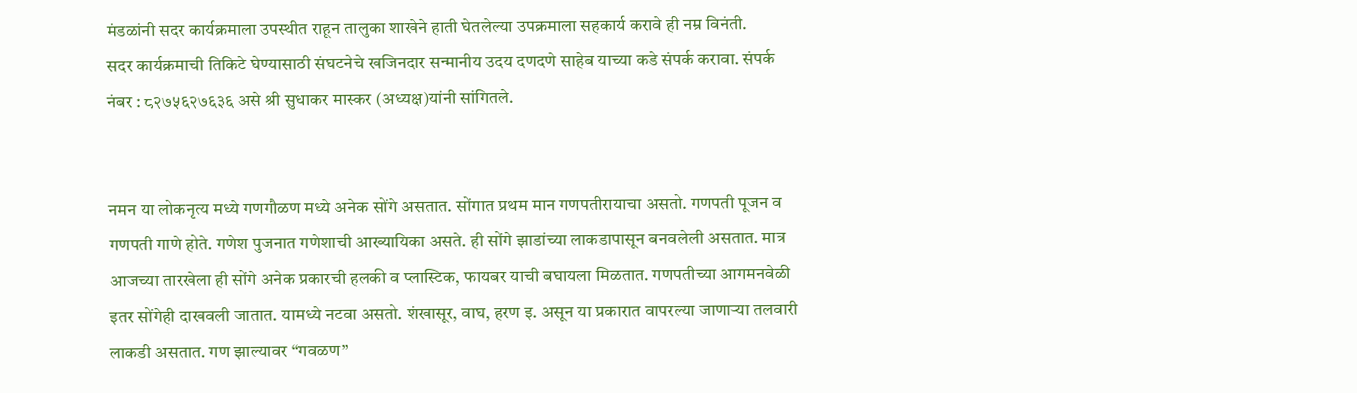मंडळांनी सदर कार्यक्रमाला उपस्थीत राहून तालुका शाखेने हाती घेतलेल्या उपक्रमाला सहकार्य करावे ही नम्र विनंती.
सदर कार्यक्रमाची तिकिटे घेण्यासाठी संघटनेचे खजिनदार सन्मानीय उदय दणदणे साहेब याच्या कडे संपर्क करावा. संपर्क नंबर : ८२७५६२७६३६ असे श्री सुधाकर मास्कर (अध्यक्ष)यांनी सांगितले.


नमन या लोकनृत्य मध्ये गणगौळण मध्ये अनेक सोंगे असतात. सोंगात प्रथम मान गणपतीरायाचा असतो. गणपती पूजन व गणपती गाणे होते. गणेश पुजनात गणेशाची आख्यायिका असते. ही सोंगे झाडांच्या लाकडापासून बनवलेली असतात. मात्र आजच्या तारखेला ही सोंगे अनेक प्रकारची हलकी व प्लास्टिक, फायबर याची बघायला मिळतात. गणपतीच्या आगमनवेळी इतर सोंगेही दाखवली जातात. यामध्ये नटवा असतो. शंखासूर, वाघ, हरण इ. असून या प्रकारात वापरल्या जाणाऱ्या तलवारी लाकडी असतात. गण झाल्यावर “गवळण”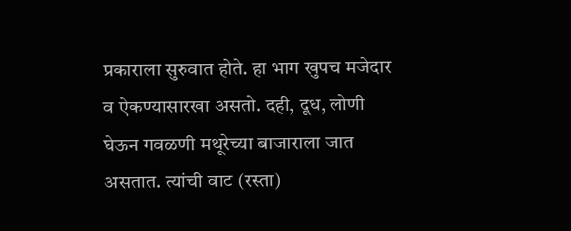प्रकाराला सुरुवात होते. हा भाग खुपच मजेदार व ऐकण्यासारखा असतो. दही, दूध, लोणी घेऊन गवळणी मथूरेच्या बाजाराला जात असतात. त्यांची वाट (रस्ता)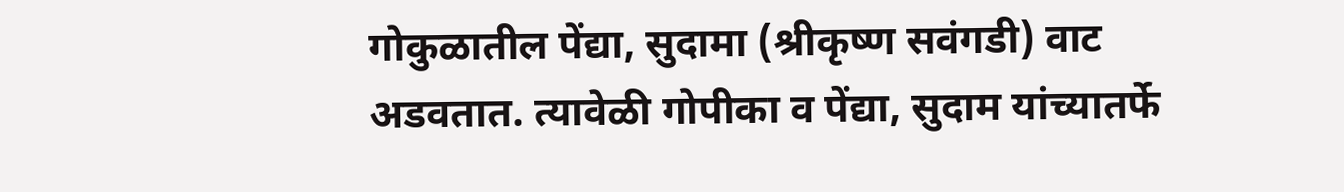गोकुळातील पेंद्या, सुदामा (श्रीकृष्ण सवंगडी) वाट अडवतात. त्यावेळी गोपीका व पेंद्या, सुदाम यांच्यातर्फे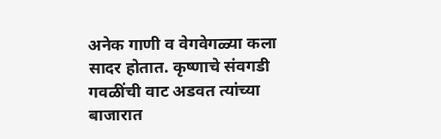अनेक गाणी व वेगवेगळ्या कला सादर होतात. कृष्णाचे संवगडी गवळींची वाट अडवत त्यांच्या बाजारात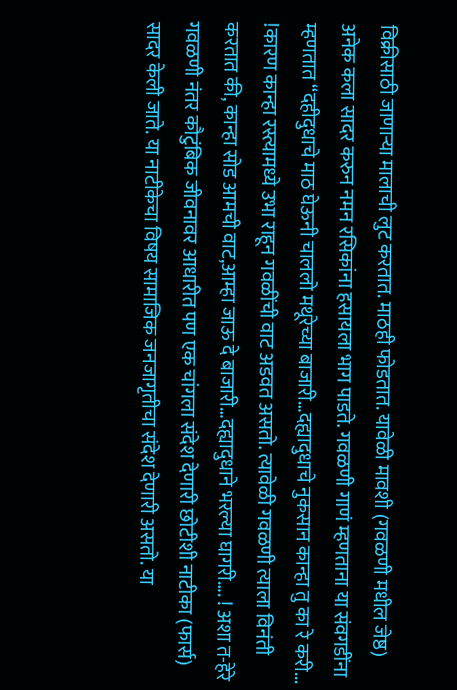विक्रीसाठी जाणाऱ्या मालाची लुट करतात. माठही फोडतात. यावेळी मावशी (गवळणी मधील जेष्ठ) अनेक कला सादर करुन नमन रसिकांना हसायला भाग पाडते. गवळणी गाणं म्हणताना या संवगडींना म्हणतात “दहीदुधाचे माठ घेऊनी चाललो मथूरेच्या बाजारी…दह्यादुधाचे नुकसान कान्हा तु का रे करी... !कारण कान्हा रस्त्यामध्ये उभा राहून गवळींची वाट अडवत असतो. त्यावेळी गवळणी त्याला विनंती करतात की, कान्हा सोड आमची वाट,आम्हा जाऊ दे बाजारी…दह्यादुधाने भरल्या घागरी…. ! अशा त-हेरे गवळणी नंतर कौटुंबिक जीवनावर आधारीत पण एक चांगला संदेश देणारी छोटीशी नाटीका (फार्स) सादर केली जाते. या नाटीकेचा विषय सामाजिक जनजागृतीचा संदेश देणारी असतो. या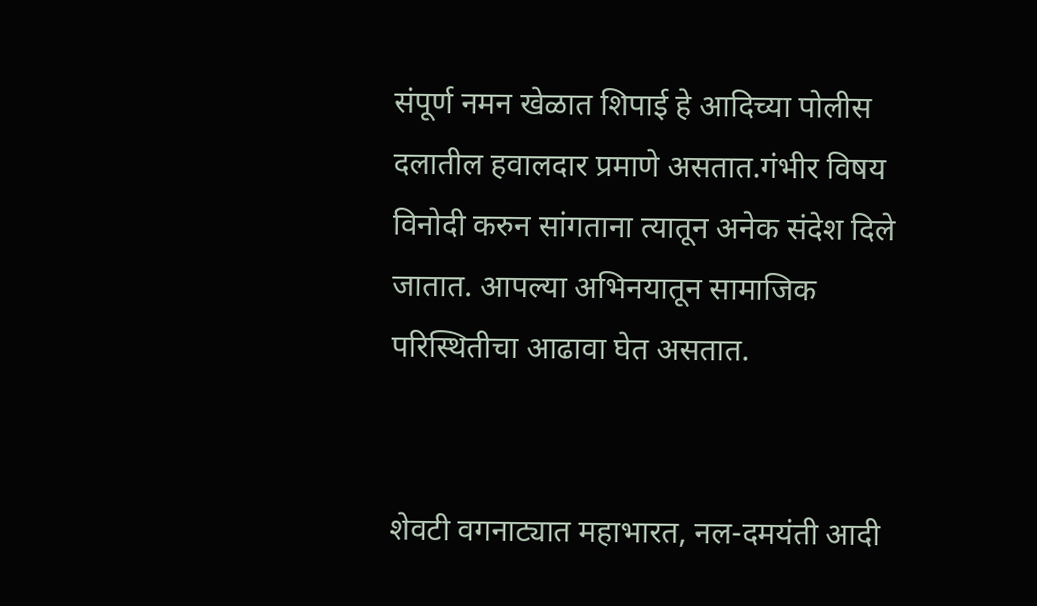संपूर्ण नमन खेळात शिपाई हे आदिच्या पोलीस दलातील हवालदार प्रमाणे असतात.गंभीर विषय विनोदी करुन सांगताना त्यातून अनेक संदेश दिले जातात. आपल्या अभिनयातून सामाजिक परिस्थितीचा आढावा घेत असतात.


शेवटी वगनाट्यात महाभारत, नल-दमयंती आदी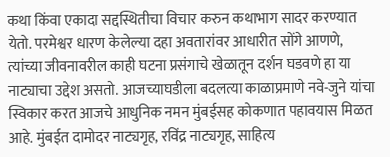कथा किंवा एकादा सद्दस्थितीचा विचार करुन कथाभाग सादर करण्यात येतो. परमेश्वर धारण केलेल्या दहा अवतारांवर आधारीत सोंगे आणणे, त्यांच्या जीवनावरील काही घटना प्रसंगाचे खेळातून दर्शन घडवणे हा या नाट्याचा उद्देश असतो. आजच्याघडीला बदलत्या काळाप्रमाणे नवे-जुने यांचा स्विकार करत आजचे आधुनिक नमन मुंबईसह कोकणात पहावयास मिळत आहे. मुंबईत दामोदर नाट्यगृह, रविंद्र नाट्यगृह, साहित्य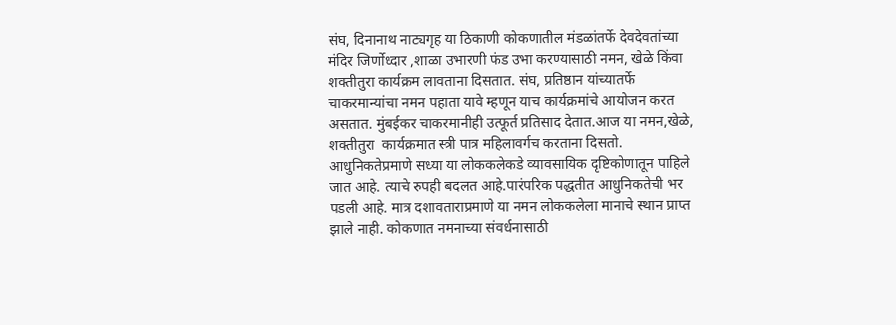संघ, दिनानाथ नाट्यगृह या ठिकाणी कोकणातील मंडळांतर्फे देवदेवतांच्या मंदिर जिर्णोध्दार ,शाळा उभारणी फंड उभा करण्यासाठी नमन, खेळे किंवा शक्तीतुरा कार्यक्रम लावताना दिसतात. संघ, प्रतिष्ठान यांच्यातर्फे चाकरमान्यांचा नमन पहाता यावे म्हणून याच कार्यक्रमांचे आयोजन करत असतात. मुंबईकर चाकरमानीही उत्फूर्त प्रतिसाद देतात.आज या नमन,खेळे, शक्तीतुरा  कार्यक्रमात स्त्री पात्र महिलावर्गच करताना दिसतो. आधुनिकतेप्रमाणे सध्या या लोककलेकडे व्यावसायिक दृष्टिकोणातून पाहिले जात आहे. त्याचे रुपही बदलत आहे.पारंपरिक पद्धतीत आधुनिकतेची भर पडली आहे. मात्र दशावताराप्रमाणे या नमन लोककलेला मानाचे स्थान प्राप्त झाले नाही. कोकणात नमनाच्या संवर्धनासाठी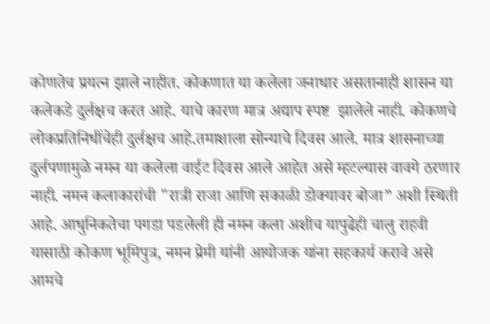कोणतेच प्रयत्न झाले नाहीत. कोकणात या कलेला जनाधार असतानाही शासन या कलेकडे दुर्लक्षच करत आहे. याचे कारण मात्र अद्याप स्पष्ट  झालेले नाही. कोकणचे लोकप्रतिनिधींचेही दुर्लक्षच आहे.तमाशाला सोन्याचे दिवस आले. मात्र शासनाच्या दुर्लपणामुळे नमन या कलेला वाईट दिवस आले आहेत असे म्हटल्यास वावगे ठरणार नाही. नमन कलाकारांची "रात्री राजा आणि सकाळी डोक्यावर बोजा” अशी स्थिती आहे. आधुनिकतेचा पगडा पडलेली ही नमन कला अशीच यापुढेही चालु राहवी यासाठी कोकण भूमिपुत्र, नमन प्रेमी यांनी आयोजक यांना सहकार्य करावे असे आमचे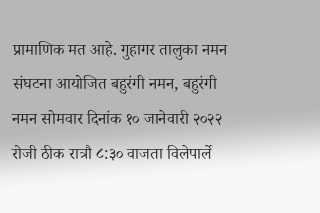प्रामाणिक मत आहे. गुहागर तालुका नमन  संघटना आयोजित बहुरंगी नमन, बहुरंगी नमन सोमवार दिनांक १० जानेवारी २०२२ रोजी ठीक रात्रौ ८:३० वाजता विलेपार्ले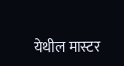येथील मास्टर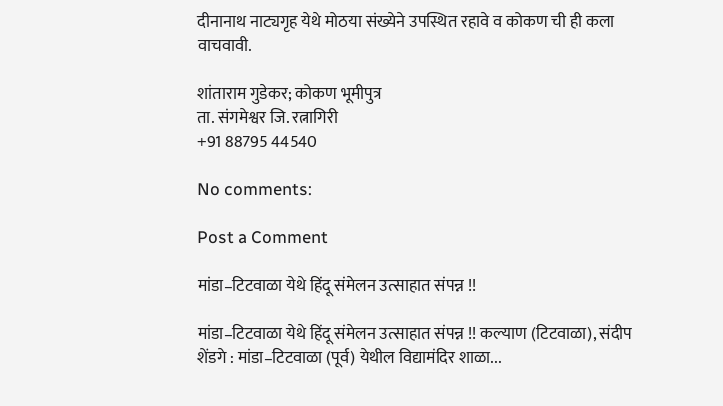दीनानाथ नाट्यगृह येथे मोठया संख्येने उपस्थित रहावे व कोकण ची ही कला वाचवावी.

शांताराम गुडेकर; कोकण भूमीपुत्र
ता. संगमेश्वर जि. रत्नागिरी
+91 88795 44540

No comments:

Post a Comment

मांडा–टिटवाळा येथे हिंदू संमेलन उत्साहात संपन्न !!

मांडा–टिटवाळा येथे हिंदू संमेलन उत्साहात संपन्न !! कल्याण (टिटवाळा), संदीप शेंडगे : मांडा–टिटवाळा (पूर्व) येथील विद्यामंदिर शाळा...